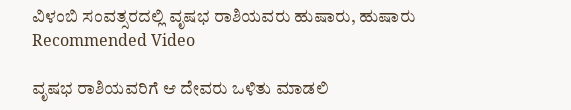ವಿಳಂಬಿ ಸಂವತ್ಸರದಲ್ಲಿ ವೃಷಭ ರಾಶಿಯವರು ಹುಷಾರು, ಹುಷಾರು
Recommended Video

ವೃಷಭ ರಾಶಿಯವರಿಗೆ ಆ ದೇವರು ಒಳಿತು ಮಾಡಲಿ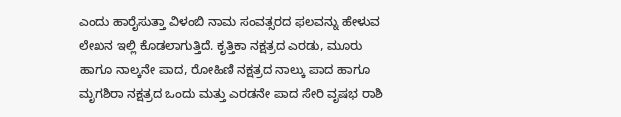ಎಂದು ಹಾರೈಸುತ್ತಾ ವಿಳಂಬಿ ನಾಮ ಸಂವತ್ಸರದ ಫಲವನ್ನು ಹೇಳುವ ಲೇಖನ ಇಲ್ಲಿ ಕೊಡಲಾಗುತ್ತಿದೆ. ಕೃತ್ತಿಕಾ ನಕ್ಷತ್ರದ ಎರಡು, ಮೂರು ಹಾಗೂ ನಾಲ್ಕನೇ ಪಾದ, ರೋಹಿಣಿ ನಕ್ಷತ್ರದ ನಾಲ್ಕು ಪಾದ ಹಾಗೂ ಮೃಗಶಿರಾ ನಕ್ಷತ್ರದ ಒಂದು ಮತ್ತು ಎರಡನೇ ಪಾದ ಸೇರಿ ವೃಷಭ ರಾಶಿ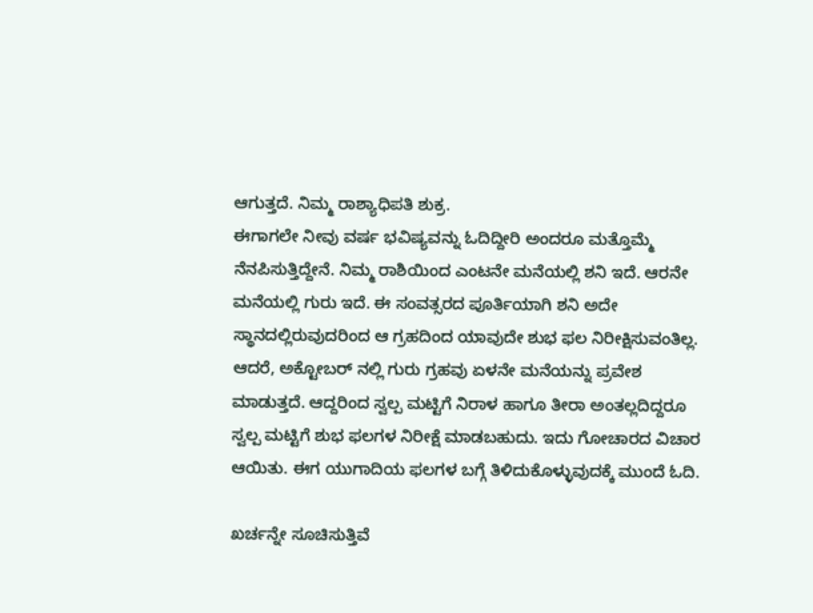ಆಗುತ್ತದೆ. ನಿಮ್ಮ ರಾಶ್ಯಾಧಿಪತಿ ಶುಕ್ರ.
ಈಗಾಗಲೇ ನೀವು ವರ್ಷ ಭವಿಷ್ಯವನ್ನು ಓದಿದ್ದೀರಿ ಅಂದರೂ ಮತ್ತೊಮ್ಮೆ ನೆನಪಿಸುತ್ತಿದ್ದೇನೆ. ನಿಮ್ಮ ರಾಶಿಯಿಂದ ಎಂಟನೇ ಮನೆಯಲ್ಲಿ ಶನಿ ಇದೆ. ಆರನೇ ಮನೆಯಲ್ಲಿ ಗುರು ಇದೆ. ಈ ಸಂವತ್ಸರದ ಪೂರ್ತಿಯಾಗಿ ಶನಿ ಅದೇ ಸ್ಥಾನದಲ್ಲಿರುವುದರಿಂದ ಆ ಗ್ರಹದಿಂದ ಯಾವುದೇ ಶುಭ ಫಲ ನಿರೀಕ್ಷಿಸುವಂತಿಲ್ಲ.
ಆದರೆ, ಅಕ್ಟೋಬರ್ ನಲ್ಲಿ ಗುರು ಗ್ರಹವು ಏಳನೇ ಮನೆಯನ್ನು ಪ್ರವೇಶ ಮಾಡುತ್ತದೆ. ಆದ್ದರಿಂದ ಸ್ವಲ್ಪ ಮಟ್ಟಿಗೆ ನಿರಾಳ ಹಾಗೂ ತೀರಾ ಅಂತಲ್ಲದಿದ್ದರೂ ಸ್ವಲ್ಪ ಮಟ್ಟಿಗೆ ಶುಭ ಫಲಗಳ ನಿರೀಕ್ಷೆ ಮಾಡಬಹುದು. ಇದು ಗೋಚಾರದ ವಿಚಾರ ಆಯಿತು. ಈಗ ಯುಗಾದಿಯ ಫಲಗಳ ಬಗ್ಗೆ ತಿಳಿದುಕೊಳ್ಳುವುದಕ್ಕೆ ಮುಂದೆ ಓದಿ.

ಖರ್ಚನ್ನೇ ಸೂಚಿಸುತ್ತಿವೆ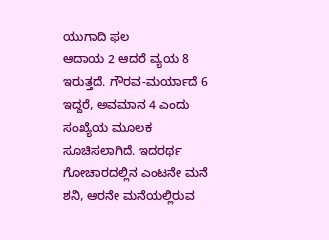ಯುಗಾದಿ ಫಲ
ಆದಾಯ 2 ಆದರೆ ವ್ಯಯ 8 ಇರುತ್ತದೆ. ಗೌರವ-ಮರ್ಯಾದೆ 6 ಇದ್ದರೆ, ಅವಮಾನ 4 ಎಂದು ಸಂಖ್ಯೆಯ ಮೂಲಕ ಸೂಚಿಸಲಾಗಿದೆ. ಇದರರ್ಥ ಗೋಚಾರದಲ್ಲಿನ ಎಂಟನೇ ಮನೆ ಶನಿ, ಆರನೇ ಮನೆಯಲ್ಲಿರುವ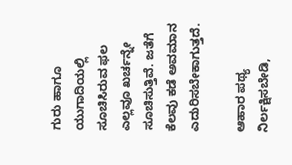ಗುರು ಹಾಗೂ ಯುಗಾದಿಯಲ್ಲಿ ಸೂಚಿಸಿರುವ ಫಲ ಎಲ್ಲವೂ ಖರ್ಚನ್ನೇ ಸೂಚಿಸುತ್ತಿವೆ. ಜತೆಗೆ ಕೆಲವು ಕಡೆ ಅವಮಾನ ಎದುರಿಸಬೇಕಾಗುತ್ತದೆ.

ಆಹಾರ ಪಥ್ಯ ನಿರ್ಲಕ್ಷಿಸಬೇಡಿ,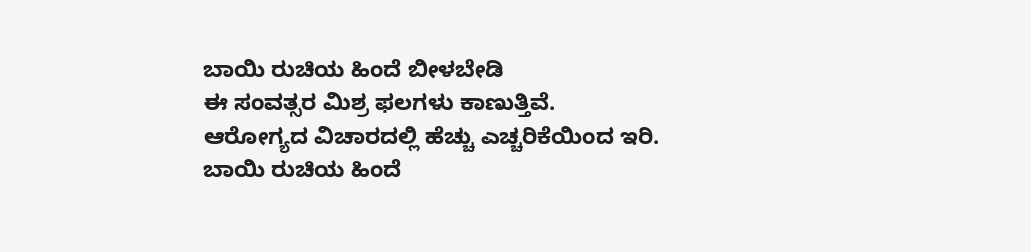ಬಾಯಿ ರುಚಿಯ ಹಿಂದೆ ಬೀಳಬೇಡಿ
ಈ ಸಂವತ್ಸರ ಮಿಶ್ರ ಫಲಗಳು ಕಾಣುತ್ತಿವೆ. ಆರೋಗ್ಯದ ವಿಚಾರದಲ್ಲಿ ಹೆಚ್ಚು ಎಚ್ಚರಿಕೆಯಿಂದ ಇರಿ. ಬಾಯಿ ರುಚಿಯ ಹಿಂದೆ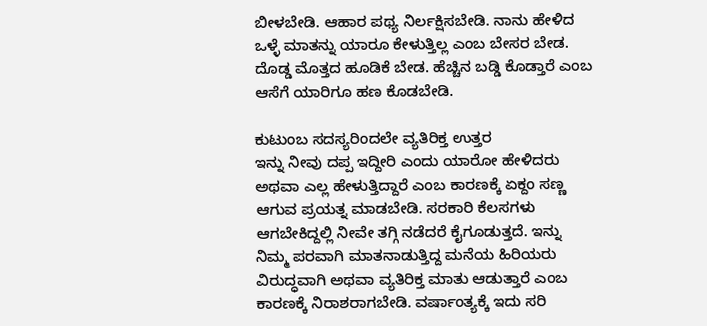ಬೀಳಬೇಡಿ. ಆಹಾರ ಪಥ್ಯ ನಿರ್ಲಕ್ಷಿಸಬೇಡಿ. ನಾನು ಹೇಳಿದ ಒಳ್ಳೆ ಮಾತನ್ನು ಯಾರೂ ಕೇಳುತ್ತಿಲ್ಲ ಎಂಬ ಬೇಸರ ಬೇಡ. ದೊಡ್ಡ ಮೊತ್ತದ ಹೂಡಿಕೆ ಬೇಡ. ಹೆಚ್ಚಿನ ಬಡ್ಡಿ ಕೊಡ್ತಾರೆ ಎಂಬ ಆಸೆಗೆ ಯಾರಿಗೂ ಹಣ ಕೊಡಬೇಡಿ.

ಕುಟುಂಬ ಸದಸ್ಯರಿಂದಲೇ ವ್ಯತಿರಿಕ್ತ ಉತ್ತರ
ಇನ್ನು ನೀವು ದಪ್ಪ ಇದ್ದೀರಿ ಎಂದು ಯಾರೋ ಹೇಳಿದರು ಅಥವಾ ಎಲ್ಲ ಹೇಳುತ್ತಿದ್ದಾರೆ ಎಂಬ ಕಾರಣಕ್ಕೆ ಏಕ್ದಂ ಸಣ್ಣ ಆಗುವ ಪ್ರಯತ್ನ ಮಾಡಬೇಡಿ. ಸರಕಾರಿ ಕೆಲಸಗಳು ಆಗಬೇಕಿದ್ದಲ್ಲಿ ನೀವೇ ತಗ್ಗಿ ನಡೆದರೆ ಕೈಗೂಡುತ್ತದೆ. ಇನ್ನು ನಿಮ್ಮ ಪರವಾಗಿ ಮಾತನಾಡುತ್ತಿದ್ದ ಮನೆಯ ಹಿರಿಯರು ವಿರುದ್ಧವಾಗಿ ಅಥವಾ ವ್ಯತಿರಿಕ್ತ ಮಾತು ಆಡುತ್ತಾರೆ ಎಂಬ ಕಾರಣಕ್ಕೆ ನಿರಾಶರಾಗಬೇಡಿ. ವರ್ಷಾಂತ್ಯಕ್ಕೆ ಇದು ಸರಿ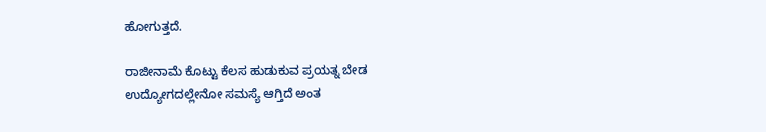ಹೋಗುತ್ತದೆ.

ರಾಜೀನಾಮೆ ಕೊಟ್ಟು ಕೆಲಸ ಹುಡುಕುವ ಪ್ರಯತ್ನ ಬೇಡ
ಉದ್ಯೋಗದಲ್ಲೇನೋ ಸಮಸ್ಯೆ ಆಗ್ತಿದೆ ಅಂತ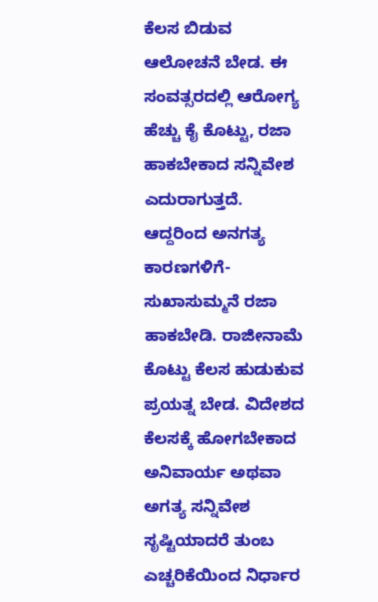ಕೆಲಸ ಬಿಡುವ ಆಲೋಚನೆ ಬೇಡ. ಈ ಸಂವತ್ಸರದಲ್ಲಿ ಆರೋಗ್ಯ ಹೆಚ್ಚು ಕೈ ಕೊಟ್ಟು, ರಜಾ ಹಾಕಬೇಕಾದ ಸನ್ನಿವೇಶ ಎದುರಾಗುತ್ತದೆ. ಆದ್ದರಿಂದ ಅನಗತ್ಯ ಕಾರಣಗಳಿಗೆ- ಸುಖಾಸುಮ್ಮನೆ ರಜಾ ಹಾಕಬೇಡಿ. ರಾಜೀನಾಮೆ ಕೊಟ್ಟು ಕೆಲಸ ಹುಡುಕುವ ಪ್ರಯತ್ನ ಬೇಡ. ವಿದೇಶದ ಕೆಲಸಕ್ಕೆ ಹೋಗಬೇಕಾದ ಅನಿವಾರ್ಯ ಅಥವಾ ಅಗತ್ಯ ಸನ್ನಿವೇಶ ಸೃಷ್ಟಿಯಾದರೆ ತುಂಬ ಎಚ್ಚರಿಕೆಯಿಂದ ನಿರ್ಧಾರ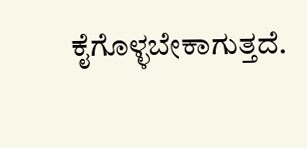ಕೈಗೊಳ್ಳಬೇಕಾಗುತ್ತದೆ.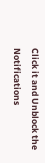Click it and Unblock the Notifications